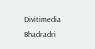Divitimedia
Bhadradri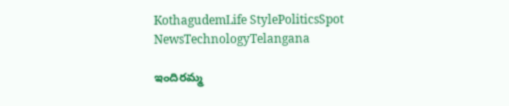KothagudemLife StylePoliticsSpot NewsTechnologyTelangana

ఇందిరమ్మ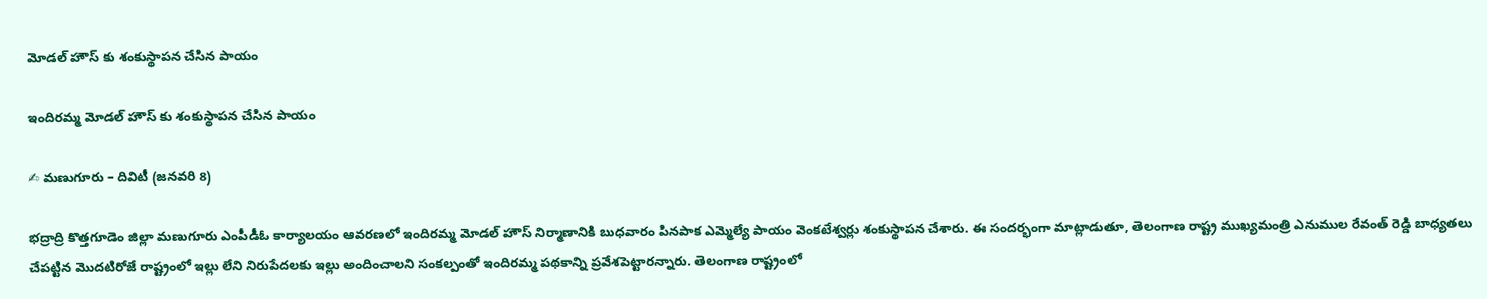మోడల్ హౌస్ కు శంకుస్థాపన చేసిన పాయం

ఇందిరమ్మ మోడల్ హౌస్ కు శంకుస్థాపన చేసిన పాయం

✍ మణుగూరు – దివిటీ (జనవరి 8)

భద్రాద్రి కొత్తగూడెం జిల్లా మణుగూరు ఎంపీడీఓ కార్యాలయం ఆవరణలో ఇందిరమ్మ మోడల్ హౌస్ నిర్మాణానికి బుధవారం పినపాక ఎమ్మెల్యే పాయం వెంకటేశ్వర్లు శంకుస్థాపన చేశారు. ఈ సందర్భంగా మాట్లాడుతూ, తెలంగాణ రాష్ట్ర ముఖ్యమంత్రి ఎనుముల రేవంత్ రెడ్డి బాధ్యతలు చేపట్టిన మొదటిరోజే రాష్ట్రంలో ఇల్లు లేని నిరుపేదలకు ఇల్లు అందించాలని సంకల్పంతో ఇందిరమ్మ పథకాన్ని ప్రవేశపెట్టారన్నారు. తెలంగాణ రాష్ట్రంలో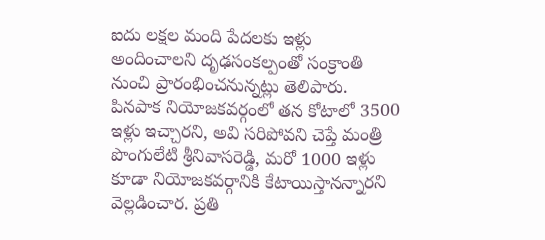ఐదు లక్షల మంది పేదలకు ఇళ్లు అందించాలని దృఢసంకల్పంతో సంక్రాంతి నుంచి ప్రారంభించనున్నట్లు తెలిపారు. పినపాక నియోజకవర్గంలో తన కోటాలో 3500 ఇళ్లు ఇచ్చారని, అవి సరిపోవని చెప్తే మంత్రి పొంగులేటి శ్రీనివాసరెడ్డి, మరో 1000 ఇళ్లు కూడా నియోజకవర్గానికి కేటాయిస్తానన్నారని వెల్లడించార. ప్రతి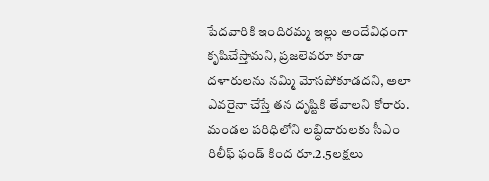పేదవారికి ఇందిరమ్మ ఇల్లు అందేవిధంగా కృషిచేస్తామని, ప్రజలెవరూ కూడా దళారులను నమ్మి మోసపోకూడదని, అలా ఎవరైనా చేస్తే తన దృష్టికి తేవాలని కోరారు. మండల పరిధిలోని లబ్ధిదారులకు సీఎం రిలీఫ్ ఫండ్ కింద రూ.2.5లక్షలు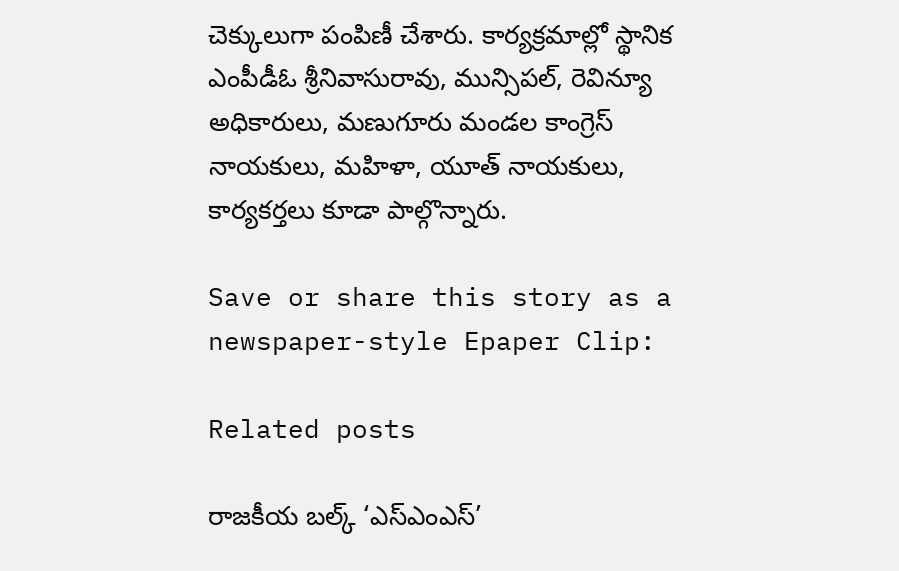చెక్కులుగా పంపిణీ చేశారు. కార్యక్రమాల్లో స్థానిక ఎంపీడీఓ శ్రీనివాసురావు, మున్సిపల్, రెవిన్యూ అధికారులు, మణుగూరు మండల కాంగ్రెస్ నాయకులు, మహిళా, యూత్ నాయకులు, కార్యకర్తలు కూడా పాల్గొన్నారు.

Save or share this story as a newspaper-style Epaper Clip:

Related posts

రాజకీయ బల్క్ ‘ఎస్ఎంఎస్’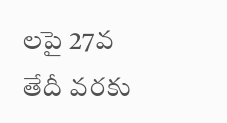లపై 27వ తేదీ వరకు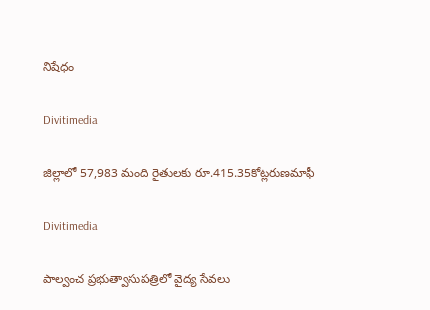నిషేధం

Divitimedia

జిల్లాలో 57,983 మంది రైతులకు రూ.415.35కోట్లరుణమాఫీ

Divitimedia

పాల్వంచ ప్రభుత్వాసుపత్రిలో వైద్య సేవలు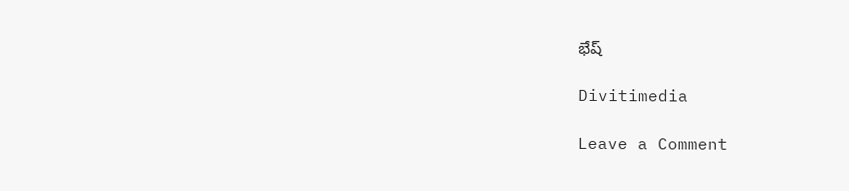భేష్

Divitimedia

Leave a Comment